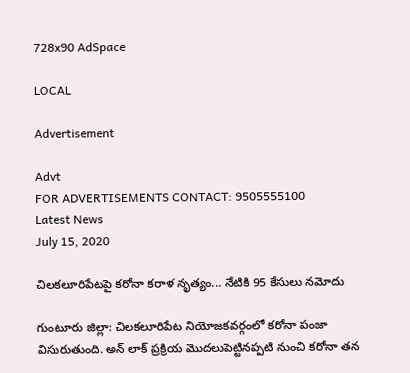728x90 AdSpace

LOCAL

Advertisement

Advt
FOR ADVERTISEMENTS CONTACT: 9505555100
Latest News
July 15, 2020

చిలకలూరిపేటపై కరోనా కరాళ నృత్యం... నేటికి 95 కేసులు నమోదు

గుంటూరు జిల్లా: చిలకలూరిపేట నియోజకవర్గంలో కరోనా పంజా విసురుతుంది. అన్ లాక్ ప్రక్రియ మొదలుపెట్టినప్పటి నుంచి కరోనా తన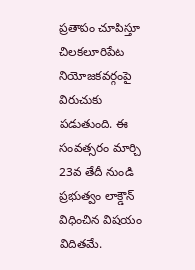ప్రతాపం చూపిస్తూ చిలకలూరిపేట నియోజకవర్గంపై విరుచుకు పడుతుంది. ఈ సంవత్సరం మార్చి 23వ తేదీ నుండి ప్రభుత్వం లాక్డౌన్ విధించిన విషయం విదితమే.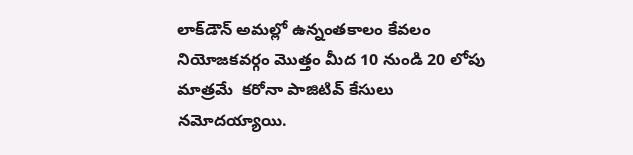లాక్‌డౌన్‌ అమల్లో ఉన్నంతకాలం కేవలం నియోజకవర్గం మొత్తం మీద 10 నుండి 20 లోపు మాత్రమే  కరోనా పాజిటివ్ కేసులు  నమోదయ్యాయి.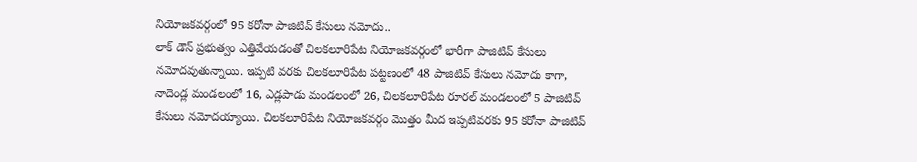నియోజకవర్గంలో 95 కరోనా పాజిటివ్ కేసులు నమోదు..
లాక్ డౌన్ ప్రభుత్వం ఎత్తివేయడంతో చిలకలూరిపేట నియోజకవర్గంలో భారీగా పాజిటివ్ కేసులు నమోదవుతున్నాయి. ఇప్పటి వరకు చిలకలూరిపేట పట్టణంలో 48 పాజిటివ్ కేసులు నమోదు కాగా, నాదెండ్ల మండలంలో 16, ఎడ్లపాడు మండలంలో 26, చిలకలూరిపేట రూరల్ మండలంలో 5 పాజిటివ్ కేసులు నమోదయ్యాయి. చిలకలూరిపేట నియోజకవర్గం మొత్తం మీద ఇప్పటివరకు 95 కరోనా పాజిటివ్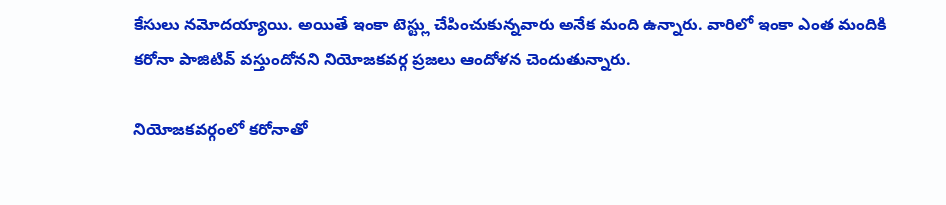కేసులు నమోదయ్యాయి. అయితే ఇంకా టెస్ట్లు చేపించుకున్నవారు అనేక మంది ఉన్నారు. వారిలో ఇంకా ఎంత మందికి కరోనా పాజిటివ్ వస్తుందోనని నియోజకవర్గ ప్రజలు ఆందోళన చెందుతున్నారు.

నియోజకవర్గంలో కరోనాతో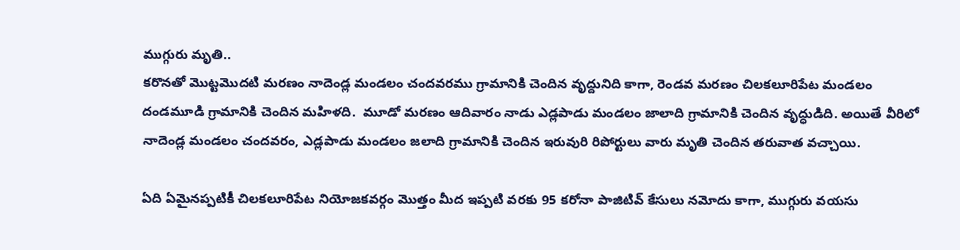ముగ్గురు మృతి..
కరొనతో మొట్టమొదటి మరణం నాదెండ్ల మండలం చందవరము గ్రామానికి చెందిన వృద్దునిది కాగా, రెండవ మరణం చిలకలూరిపేట మండలం దండమూడి గ్రామానికి చెందిన మహిళది.  మూడో మరణం ఆదివారం నాడు ఎడ్లపాడు మండలం జాలాది గ్రామానికి చెందిన వృద్ధుడిది. అయితే వీరిలో నాదెండ్ల మండలం చందవరం, ఎడ్లపాడు మండలం జలాది గ్రామానికి చెందిన ఇరువురి రిపోర్టులు వారు మృతి చెందిన తరువాత వచ్చాయి.

ఏది ఏమైనప్పటికీ చిలకలూరిపేట నియోజకవర్గం మొత్తం మీద ఇప్పటి వరకు 95 కరోనా పాజిటివ్ కేసులు నమోదు కాగా, ముగ్గురు వయసు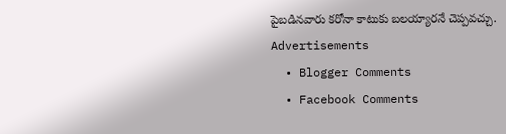పైబడినవారు కరోనా కాటుకు బలయ్యారనే చెప్పవచ్చు.
Advertisements
  • Blogger Comments
  • Facebook Comments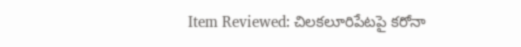Item Reviewed: చిలకలూరిపేటపై కరోనా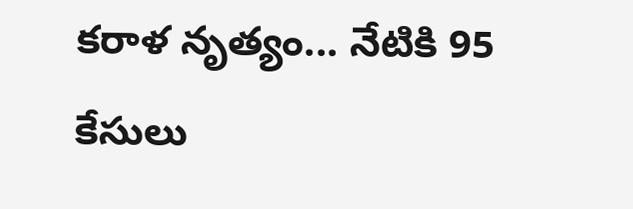కరాళ నృత్యం... నేటికి 95 కేసులు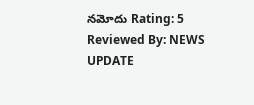నమోదు Rating: 5 Reviewed By: NEWS UPDATE